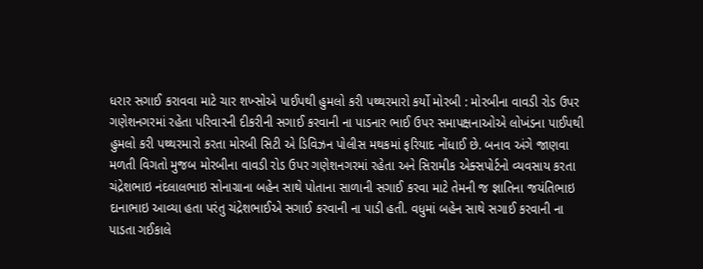ધરાર સગાઈ કરાવવા માટે ચાર શખ્સોએ પાઈપથી હુમલો કરી પથ્થરમારો કર્યો મોરબી : મોરબીના વાવડી રોડ ઉપર ગણેશનગરમાં રહેતા પરિવારની દીકરીની સગાઈ કરવાની ના પાડનાર ભાઈ ઉપર સમાપક્ષનાઓએ લોખંડના પાઈપથી હુમલો કરી પથ્થરમારો કરતા મોરબી સિટી એ ડિવિઝન પોલીસ મથકમાં ફરિયાદ નોંધાઈ છે. બનાવ અંગે જાણવા મળતી વિગતો મુજબ મોરબીના વાવડી રોડ ઉપર ગણેશનગરમાં રહેતા અને સિરામીક એક્સપોર્ટનો વ્યવસાય કરતા ચંદ્રેશભાઇ નંદલાલભાઇ સોનાગ્રાના બહેન સાથે પોતાના સાળાની સગાઈ કરવા માટે તેમની જ જ્ઞાતિના જયંતિભાઇ દાનાભાઇ આવ્યા હતા પરંતુ ચંદ્રેશભાઈએ સગાઈ કરવાની ના પાડી હતી. વધુમાં બહેન સાથે સગાઈ કરવાની ના પાડતા ગઈકાલે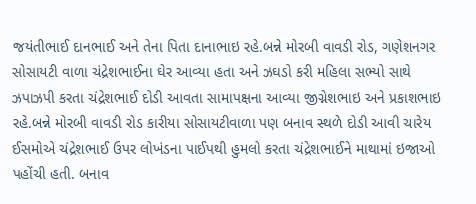જયંતીભાઈ દાનભાઈ અને તેના પિતા દાનાભાઇ રહે.બન્ને મોરબી વાવડી રોડ, ગણેશનગર સોસાયટી વાળા ચંદ્રેશભાઈના ઘેર આવ્યા હતા અને ઝઘડો કરી મહિલા સભ્યો સાથે ઝપાઝપી કરતા ચંદ્રેશભાઈ દોડી આવતા સામાપક્ષના આવ્યા જીગ્નેશભાઇ અને પ્રકાશભાઇ રહે.બન્ને મોરબી વાવડી રોડ કારીયા સોસાયટીવાળા પણ બનાવ સ્થળે દોડી આવી ચારેય ઈસમોએ ચંદ્રેશભાઈ ઉપર લોખંડના પાઈપથી હુમલો કરતા ચંદ્રેશભાઈને માથામાં ઇજાઓ પહોંચી હતી. બનાવ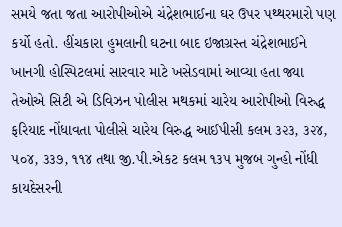સમયે જતા જતા આરોપીઓએ ચંદ્રેશભાઈના ઘર ઉપર પથ્થરમારો પણ કર્યો હતો. હીંચકારા હુમલાની ઘટના બાદ ઇજાગ્રસ્ત ચંદ્રેશભાઈને ખાનગી હોસ્પિટલમાં સારવાર માટે ખસેડવામાં આવ્યા હતા જ્યા તેઓએ સિટી એ ડિવિઝન પોલીસ મથકમાં ચારેય આરોપીઓ વિરુદ્ધ ફરિયાદ નોંધાવતા પોલીસે ચારેય વિરુદ્ધ આઈપીસી કલમ ૩૨૩, ૩૨૪, ૫૦૪, ૩૩૭, ૧૧૪ તથા જી.પી.એકટ કલમ ૧૩૫ મુજબ ગુન્હો નોંધી કાયદેસરની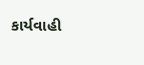કાર્યવાહી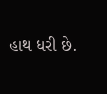હાથ ધરી છે.